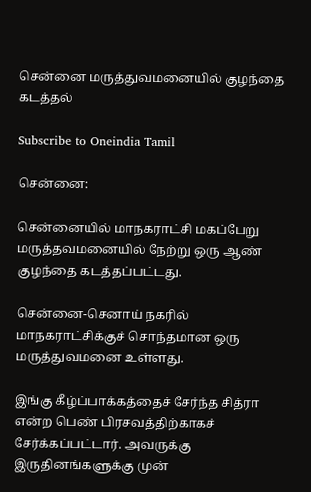சென்னை மருத்துவமனையில் குழந்தை கடத்தல்

Subscribe to Oneindia Tamil

சென்னை:

சென்னையில் மாநகராட்சி மகப்பேறு மருத்தவமனையில் நேற்று ஒரு ஆண் குழந்தை கடத்தப்பட்டது.

சென்னை-செனாய் நகரில் மாநகராட்சிக்குச் சொந்தமான ஒரு மருத்துவமனை உள்ளது.

இங்கு கீழ்ப்பாக்கத்தைச் சேர்ந்த சித்ரா என்ற பெண் பிரசவத்திற்காகச் சேர்க்கப்பட்டார். அவருக்கு இருதினங்களுக்கு முன்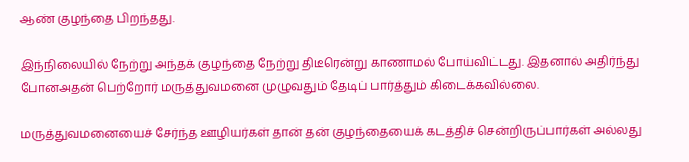ஆண் குழந்தை பிறந்தது.

இந்நிலையில் நேற்று அந்தக் குழந்தை நேற்று திடீரென்று காணாமல் போய்விட்டது. இதனால் அதிர்ந்து போனஅதன் பெற்றோர் மருத்துவமனை முழுவதும் தேடிப் பார்த்தும் கிடைக்கவில்லை.

மருத்துவமனையைச் சேர்ந்த ஊழியர்கள் தான் தன் குழந்தையைக் கடத்திச் சென்றிருப்பார்கள் அல்லது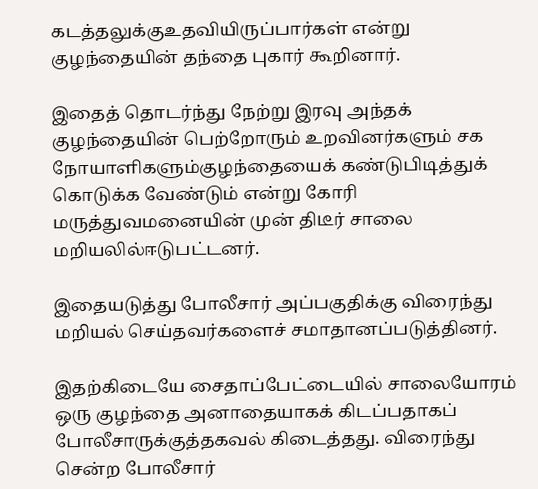கடத்தலுக்குஉதவியிருப்பார்கள் என்று குழந்தையின் தந்தை புகார் கூறினார்.

இதைத் தொடர்ந்து நேற்று இரவு அந்தக் குழந்தையின் பெற்றோரும் உறவினர்களும் சக நோயாளிகளும்குழந்தையைக் கண்டுபிடித்துக் கொடுக்க வேண்டும் என்று கோரி மருத்துவமனையின் முன் திடீர் சாலை மறியலில்ஈடுபட்டனர்.

இதையடுத்து போலீசார் அப்பகுதிக்கு விரைந்து மறியல் செய்தவர்களைச் சமாதானப்படுத்தினர்.

இதற்கிடையே சைதாப்பேட்டையில் சாலையோரம் ஒரு குழந்தை அனாதையாகக் கிடப்பதாகப் போலீசாருக்குத்தகவல் கிடைத்தது. விரைந்து சென்ற போலீசார்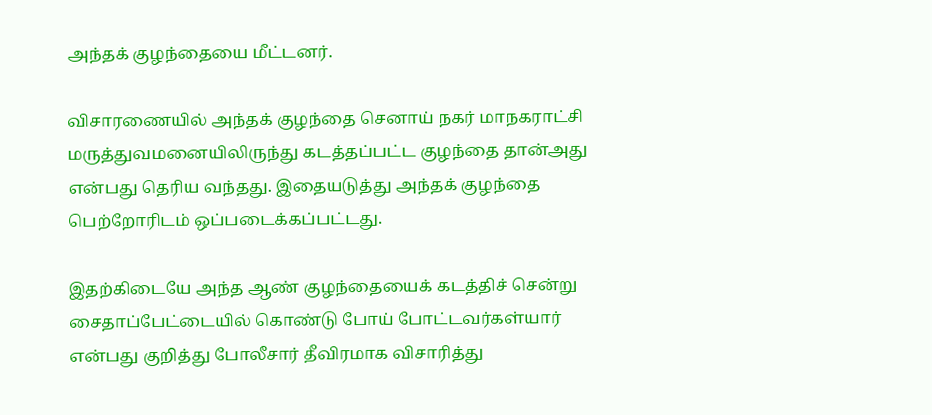அந்தக் குழந்தையை மீட்டனர்.

விசாரணையில் அந்தக் குழந்தை செனாய் நகர் மாநகராட்சி மருத்துவமனையிலிருந்து கடத்தப்பட்ட குழந்தை தான்அது என்பது தெரிய வந்தது. இதையடுத்து அந்தக் குழந்தை பெற்றோரிடம் ஒப்படைக்கப்பட்டது.

இதற்கிடையே அந்த ஆண் குழந்தையைக் கடத்திச் சென்று சைதாப்பேட்டையில் கொண்டு போய் போட்டவர்கள்யார் என்பது குறித்து போலீசார் தீவிரமாக விசாரித்து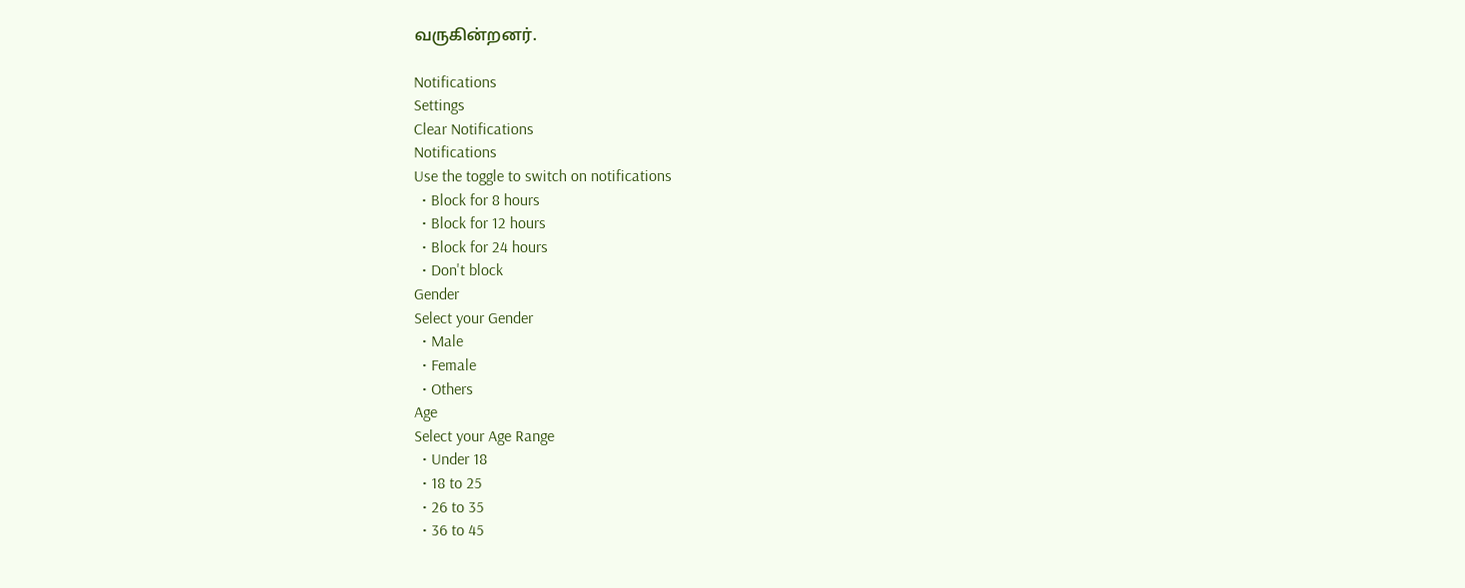வருகின்றனர்.

Notifications
Settings
Clear Notifications
Notifications
Use the toggle to switch on notifications
  • Block for 8 hours
  • Block for 12 hours
  • Block for 24 hours
  • Don't block
Gender
Select your Gender
  • Male
  • Female
  • Others
Age
Select your Age Range
  • Under 18
  • 18 to 25
  • 26 to 35
  • 36 to 45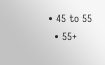• 45 to 55
  • 55+